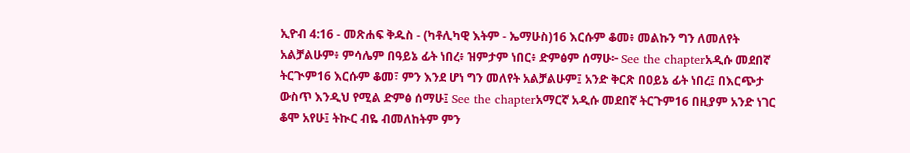ኢዮብ 4:16 - መጽሐፍ ቅዱስ - (ካቶሊካዊ እትም - ኤማሁስ)16 እርሱም ቆመ፥ መልኩን ግን ለመለየት አልቻልሁም፥ ምሳሌም በዓይኔ ፊት ነበረ፥ ዝምታም ነበር፥ ድምፅም ሰማሁ፦ See the chapterአዲሱ መደበኛ ትርጒም16 እርሱም ቆመ፣ ምን እንደ ሆነ ግን መለየት አልቻልሁም፤ አንድ ቅርጽ በዐይኔ ፊት ነበረ፤ በእርጭታ ውስጥ እንዲህ የሚል ድምፅ ሰማሁ፤ See the chapterአማርኛ አዲሱ መደበኛ ትርጉም16 በዚያም አንድ ነገር ቆሞ አየሁ፤ ትኲር ብዬ ብመለከትም ምን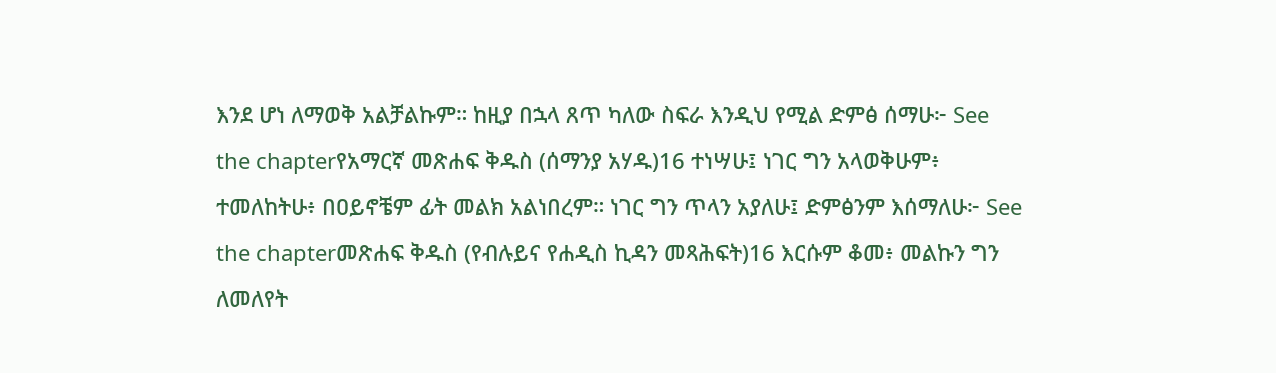እንደ ሆነ ለማወቅ አልቻልኩም። ከዚያ በኋላ ጸጥ ካለው ስፍራ እንዲህ የሚል ድምፅ ሰማሁ፦ See the chapterየአማርኛ መጽሐፍ ቅዱስ (ሰማንያ አሃዱ)16 ተነሣሁ፤ ነገር ግን አላወቅሁም፥ ተመለከትሁ፥ በዐይኖቼም ፊት መልክ አልነበረም። ነገር ግን ጥላን አያለሁ፤ ድምፅንም እሰማለሁ፦ See the chapterመጽሐፍ ቅዱስ (የብሉይና የሐዲስ ኪዳን መጻሕፍት)16 እርሱም ቆመ፥ መልኩን ግን ለመለየት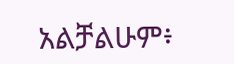አልቻልሁም፥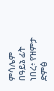ምሳሌም በዓይኔ ፊት ነበረ፥ የዝምታ ድምፅ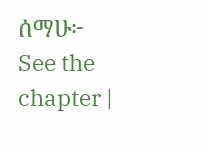ሰማሁ፦ See the chapter |